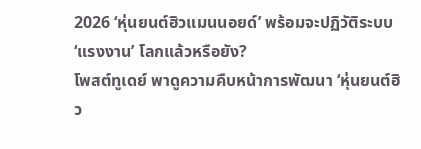2026 ‘หุ่นยนต์ฮิวแมนนอยด์’ พร้อมจะปฏิวัติระบบ ‘แรงงาน’ โลกแล้วหรือยัง?
โพสต์ทูเดย์ พาดูความคืบหน้าการพัฒนา ‘หุ่นยนต์ฮิว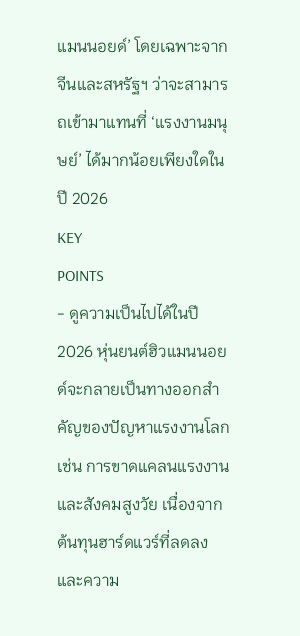แมนนอยด์’ โดยเฉพาะจากจีนและสหรัฐฯ ว่าจะสามารถเข้ามาแทนที่ ‘แรงงานมนุษย์’ ได้มากน้อยเพียงใดในปี 2026
KEY
POINTS
- ดูความเป็นไปได้ในปี 2026 หุ่นยนต์ฮิวแมนนอยด์จะกลายเป็นทางออกสำคัญของปัญหาแรงงานโลก เช่น การขาดแคลนแรงงานและสังคมสูงวัย เนื่องจากต้นทุนฮาร์ดแวร์ที่ลดลงและความ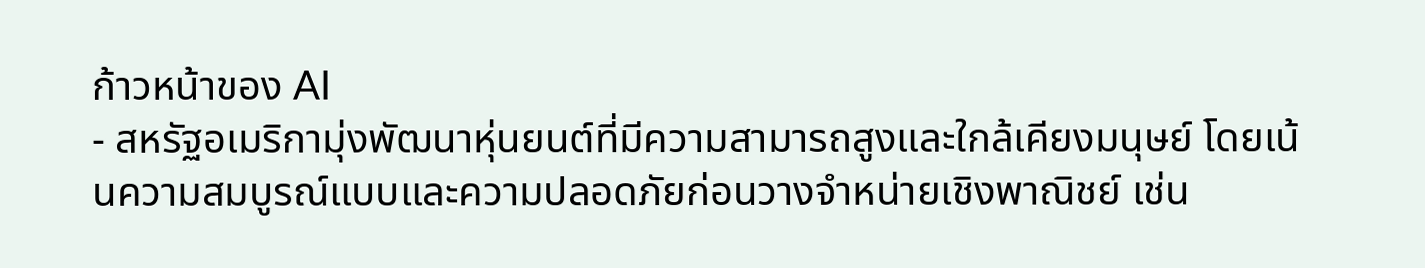ก้าวหน้าของ AI
- สหรัฐอเมริกามุ่งพัฒนาหุ่นยนต์ที่มีความสามารถสูงและใกล้เคียงมนุษย์ โดยเน้นความสมบูรณ์แบบและความปลอดภัยก่อนวางจำหน่ายเชิงพาณิชย์ เช่น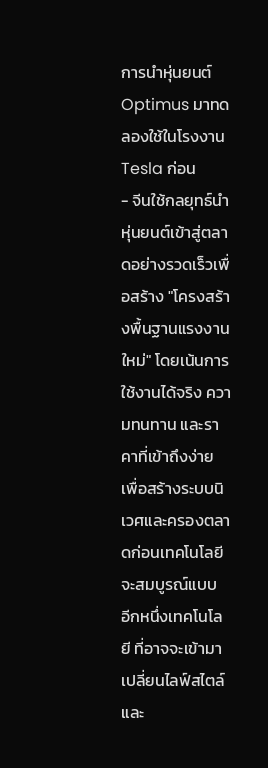การนำหุ่นยนต์ Optimus มาทดลองใช้ในโรงงาน Tesla ก่อน
- จีนใช้กลยุทธ์นำหุ่นยนต์เข้าสู่ตลาดอย่างรวดเร็วเพื่อสร้าง "โครงสร้างพื้นฐานแรงงานใหม่" โดยเน้นการใช้งานได้จริง ความทนทาน และราคาที่เข้าถึงง่าย เพื่อสร้างระบบนิเวศและครองตลาดก่อนเทคโนโลยีจะสมบูรณ์แบบ
อีกหนึ่งเทคโนโลยี ที่อาจจะเข้ามาเปลี่ยนไลฟ์สไตล์และ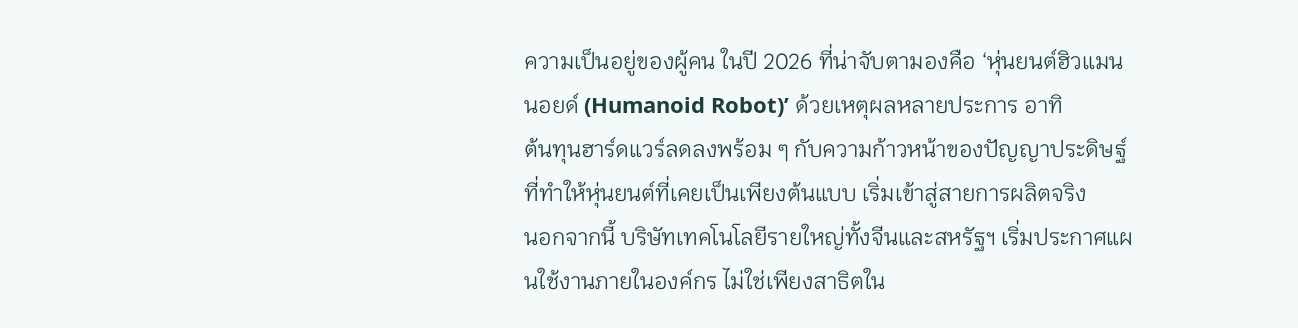ความเป็นอยู่ของผู้คน ในปี 2026 ที่น่าจับตามองคือ ‘หุ่นยนต์ฮิวแมนนอยด์ (Humanoid Robot)’ ด้วยเหตุผลหลายประการ อาทิ
ต้นทุนฮาร์ดแวร์ลดลงพร้อม ๆ กับความก้าวหน้าของปัญญาประดิษฐ์ ที่ทำให้หุ่นยนต์ที่เคยเป็นเพียงต้นแบบ เริ่มเข้าสู่สายการผลิตจริง
นอกจากนี้ บริษัทเทคโนโลยีรายใหญ่ทั้งจีนและสหรัฐฯ เริ่มประกาศแผนใช้งานภายในองค์กร ไม่ใช่เพียงสาธิตใน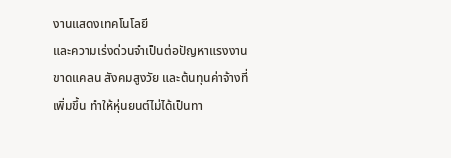งานแสดงเทคโนโลยี
และความเร่งด่วนจำเป็นต่อปัญหาแรงงานขาดแคลน สังคมสูงวัย และต้นทุนค่าจ้างที่เพิ่มขึ้น ทำให้หุ่นยนต์ไม่ได้เป็นทา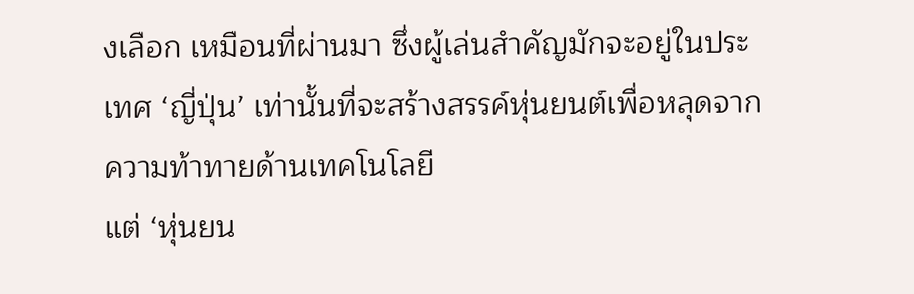งเลือก เหมือนที่ผ่านมา ซึ่งผู้เล่นสำคัญมักจะอยู่ในประเทศ ‘ญี่ปุ่น’ เท่านั้นที่จะสร้างสรรค์หุ่นยนต์เพื่อหลุดจากความท้าทายด้านเทคโนโลยี
แต่ ‘หุ่นยน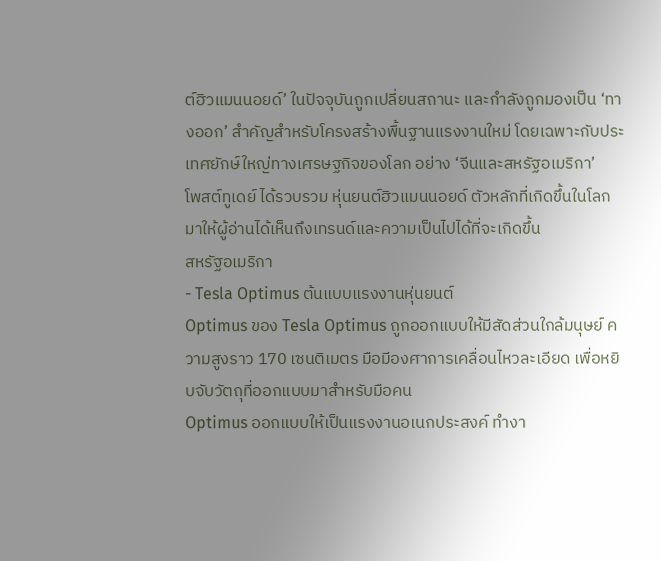ต์ฮิวแมนนอยด์’ ในปัจจุบันถูกเปลี่ยนสถานะ และกำลังถูกมองเป็น ‘ทางออก’ สำคัญสำหรับโครงสร้างพื้นฐานแรงงานใหม่ โดยเฉพาะกับประเทศยักษ์ใหญ่ทางเศรษฐกิจของโลก อย่าง ‘จีนและสหรัฐอเมริกา’
โพสต์ทูเดย์ ได้รวบรวม หุ่นยนต์ฮิวแมนนอยด์ ตัวหลักที่เกิดขึ้นในโลก มาให้ผู้อ่านได้เห็นถึงเทรนด์และความเป็นไปได้ที่จะเกิดขึ้น
สหรัฐอเมริกา
- Tesla Optimus ต้นแบบแรงงานหุ่นยนต์
Optimus ของ Tesla Optimus ถูกออกแบบให้มีสัดส่วนใกล้มนุษย์ ความสูงราว 170 เซนติเมตร มือมีองศาการเคลื่อนไหวละเอียด เพื่อหยิบจับวัตถุที่ออกแบบมาสำหรับมือคน
Optimus ออกแบบให้เป็นแรงงานอเนกประสงค์ ทำงา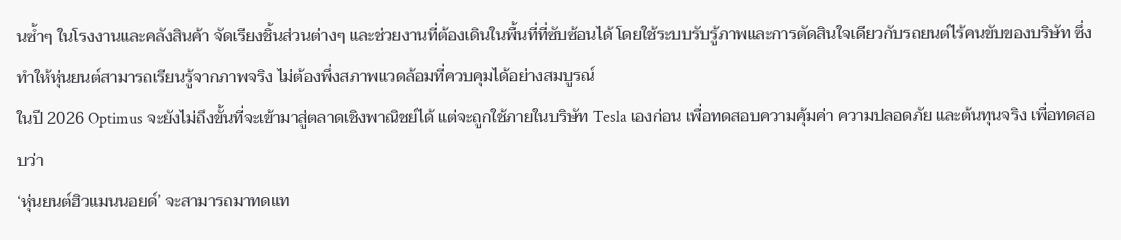นซ้ำๆ ในโรงงานและคลังสินค้า จัดเรียงชิ้นส่วนต่างๆ และช่วยงานที่ต้องเดินในพื้นที่ที่ซับซ้อนได้ โดยใช้ระบบรับรู้ภาพและการตัดสินใจเดียวกับรถยนต์ไร้คนขับของบริษัท ซึ่งทำให้หุ่นยนต์สามารถเรียนรู้จากภาพจริง ไม่ต้องพึ่งสภาพแวดล้อมที่ควบคุมได้อย่างสมบูรณ์
ในปี 2026 Optimus จะยังไม่ถึงขั้นที่จะเข้ามาสู่ตลาดเชิงพาณิชย์ได้ แต่จะถูกใช้ภายในบริษัท Tesla เองก่อน เพื่อทดสอบความคุ้มค่า ความปลอดภัย และต้นทุนจริง เพื่อทดสอบว่า
‘หุ่นยนต์ฮิวแมนนอยด์’ จะสามารถมาทดแท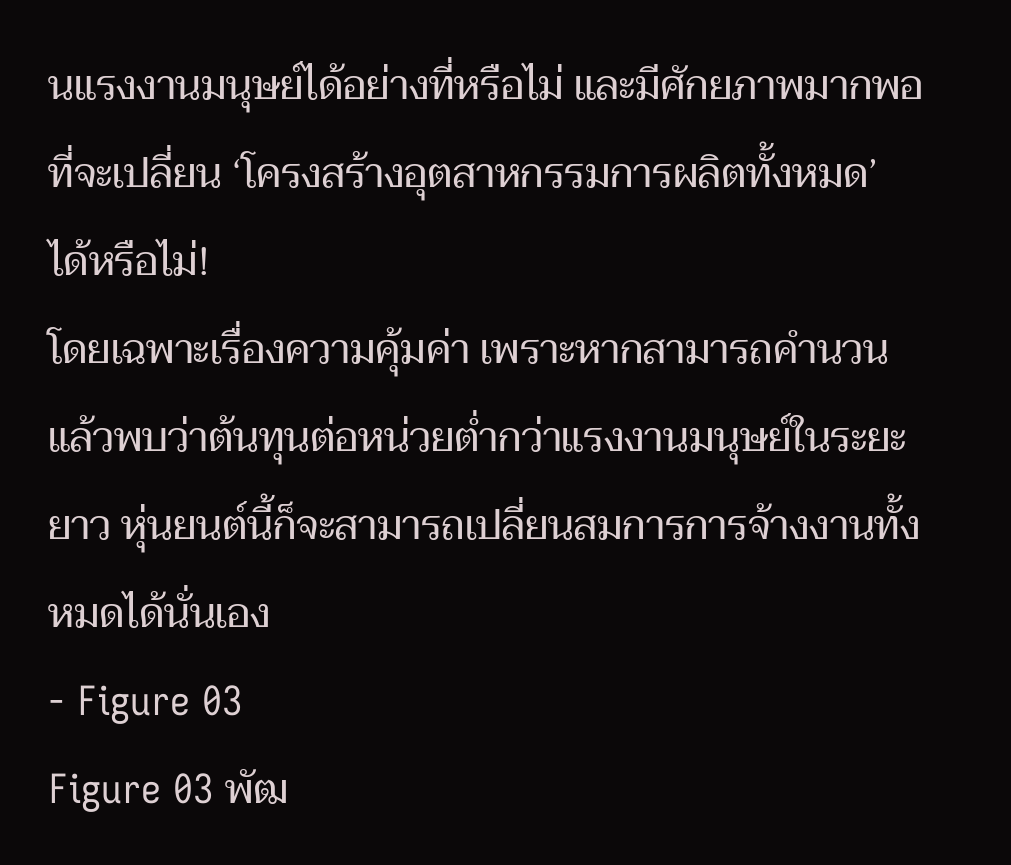นแรงงานมนุษย์ได้อย่างที่หรือไม่ และมีศักยภาพมากพอที่จะเปลี่ยน ‘โครงสร้างอุตสาหกรรมการผลิตทั้งหมด’ ได้หรือไม่!
โดยเฉพาะเรื่องความคุ้มค่า เพราะหากสามารถคำนวนแล้วพบว่าต้นทุนต่อหน่วยต่ำกว่าแรงงานมนุษย์ในระยะยาว หุ่นยนต์นี้ก็จะสามารถเปลี่ยนสมการการจ้างงานทั้งหมดได้นั่นเอง
- Figure 03
Figure 03 พัฒ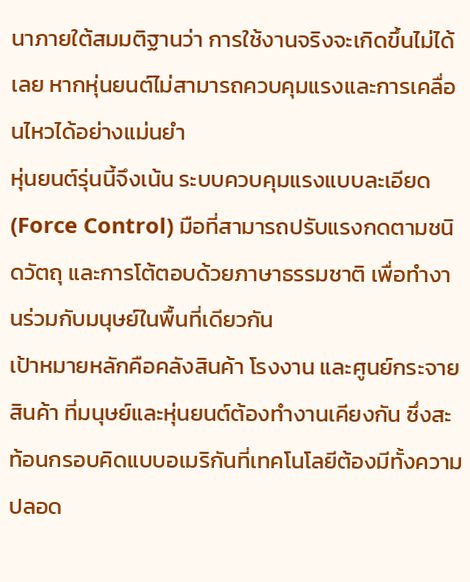นาภายใต้สมมติฐานว่า การใช้งานจริงจะเกิดขึ้นไม่ได้เลย หากหุ่นยนต์ไม่สามารถควบคุมแรงและการเคลื่อนไหวได้อย่างแม่นยำ
หุ่นยนต์รุ่นนี้จึงเน้น ระบบควบคุมแรงแบบละเอียด (Force Control) มือที่สามารถปรับแรงกดตามชนิดวัตถุ และการโต้ตอบด้วยภาษาธรรมชาติ เพื่อทำงานร่วมกับมนุษย์ในพื้นที่เดียวกัน
เป้าหมายหลักคือคลังสินค้า โรงงาน และศูนย์กระจายสินค้า ที่มนุษย์และหุ่นยนต์ต้องทำงานเคียงกัน ซึ่งสะท้อนกรอบคิดแบบอเมริกันที่เทคโนโลยีต้องมีทั้งความปลอด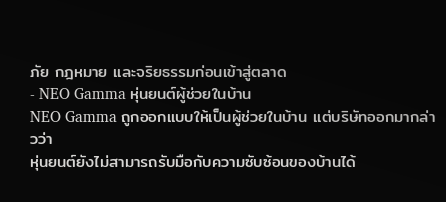ภัย กฎหมาย และจริยธรรมก่อนเข้าสู่ตลาด
- NEO Gamma หุ่นยนต์ผู้ช่วยในบ้าน
NEO Gamma ถูกออกแบบให้เป็นผู้ช่วยในบ้าน แต่บริษัทออกมากล่าวว่า
หุ่นยนต์ยังไม่สามารถรับมือกับความซับซ้อนของบ้านได้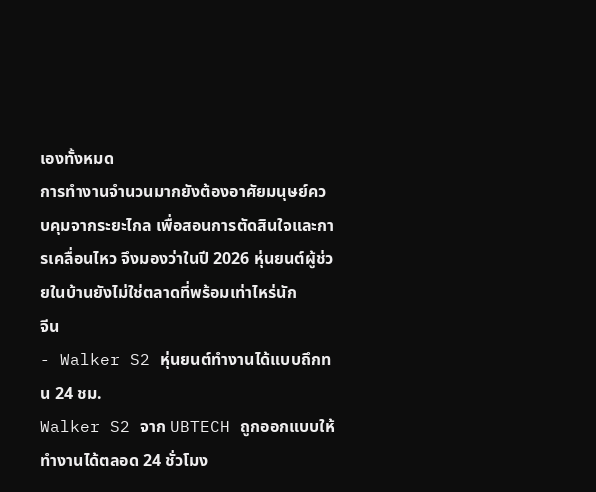เองทั้งหมด
การทำงานจำนวนมากยังต้องอาศัยมนุษย์ควบคุมจากระยะไกล เพื่อสอนการตัดสินใจและการเคลื่อนไหว จึงมองว่าในปี 2026 หุ่นยนต์ผู้ช่วยในบ้านยังไม่ใช่ตลาดที่พร้อมเท่าไหร่นัก
จีน
- Walker S2 หุ่นยนต์ทำงานได้แบบถึกทน 24 ชม.
Walker S2 จาก UBTECH ถูกออกแบบให้ทำงานได้ตลอด 24 ชั่วโมง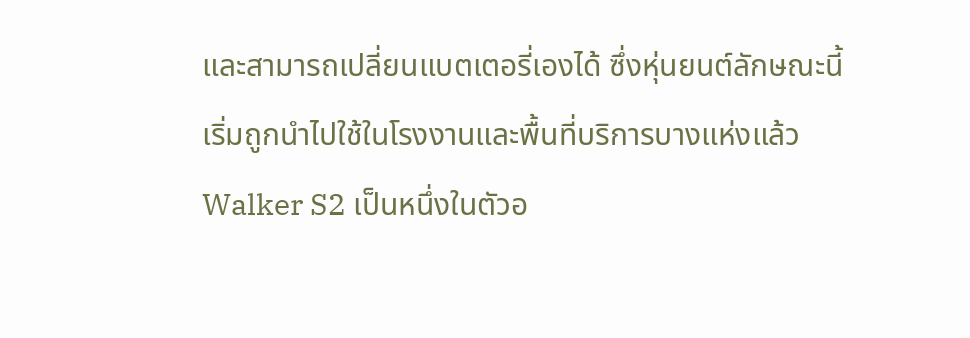และสามารถเปลี่ยนแบตเตอรี่เองได้ ซึ่งหุ่นยนต์ลักษณะนี้เริ่มถูกนำไปใช้ในโรงงานและพื้นที่บริการบางแห่งแล้ว
Walker S2 เป็นหนึ่งในตัวอ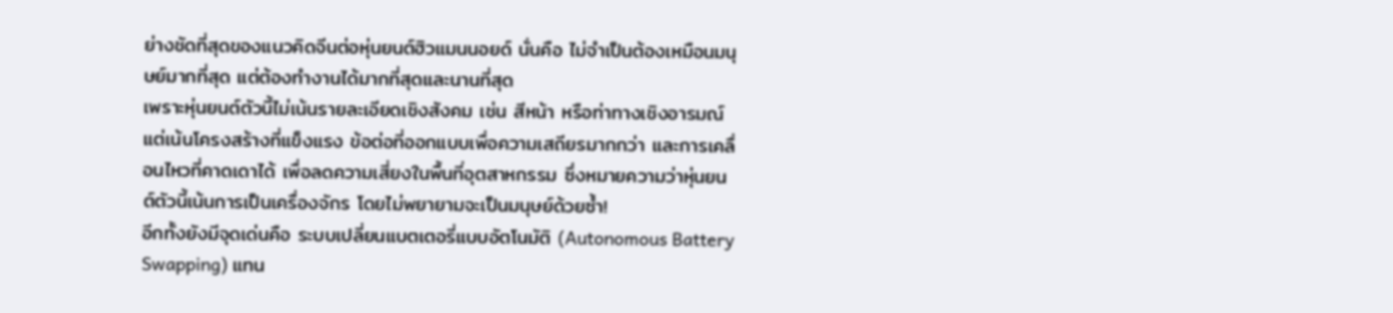ย่างชัดที่สุดของแนวคิดจีนต่อหุ่นยนต์ฮิวแมนนอยด์ นั่นคือ ไม่จำเป็นต้องเหมือนมนุษย์มากที่สุด แต่ต้องทำงานได้มากที่สุดและนานที่สุด
เพราะหุ่นยนต์ตัวนี้ไม่เน้นรายละเอียดเชิงสังคม เช่น สีหน้า หรือท่าทางเชิงอารมณ์ แต่เน้นโครงสร้างที่แข็งแรง ข้อต่อที่ออกแบบเพื่อความเสถียรมากกว่า และการเคลื่อนไหวที่คาดเดาได้ เพื่อลดความเสี่ยงในพื้นที่อุตสาหกรรม ซึ่งหมายความว่าหุ่นยนต์ตัวนี้เน้นการเป็นเครื่องจักร โดยไม่พยายามจะเป็นมนุษย์ด้วยซ้ำ!
อีกทั้งยังมีจุดเด่นคือ ระบบเปลี่ยนแบตเตอรี่แบบอัตโนมัติ (Autonomous Battery Swapping) แทน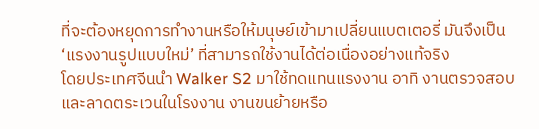ที่จะต้องหยุดการทำงานหรือให้มนุษย์เข้ามาเปลี่ยนแบตเตอรี่ มันจึงเป็น ‘แรงงานรูปแบบใหม่’ ที่สามารถใช้งานได้ต่อเนื่องอย่างแท้จริง
โดยประเทศจีนนำ Walker S2 มาใช้ทดแทนแรงงาน อาทิ งานตรวจสอบและลาดตระเวนในโรงงาน งานขนย้ายหรือ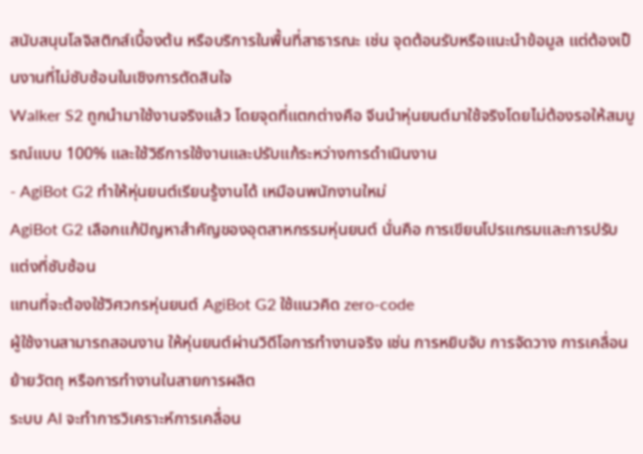สนับสนุนโลจิสติกส์เบื้องต้น หรือบริการในพื้นที่สาธารณะ เช่น จุดต้อนรับหรือแนะนำข้อมูล แต่ต้องเป็นงานที่ไม่ซับซ้อนในเชิงการตัดสินใจ
Walker S2 ถูกนำมาใช้งานจริงแล้ว โดยจุดที่แตกต่างคือ จีนนำหุ่นยนต์มาใช้จริงโดยไม่ต้องรอให้สมบูรณ์แบบ 100% และใช้วิธีการใช้งานและปรับแก้ระหว่างการดำเนินงาน
- AgiBot G2 ทำให้หุ่นยนต์เรียนรู้งานได้ เหมือนพนักงานใหม่
AgiBot G2 เลือกแก้ปัญหาสำคัญของอุตสาหกรรมหุ่นยนต์ นั่นคือ การเขียนโปรแกรมและการปรับแต่งที่ซับซ้อน
แทนที่จะต้องใช้วิศวกรหุ่นยนต์ AgiBot G2 ใช้แนวคิด zero-code
ผู้ใช้งานสามารถสอนงาน ให้หุ่นยนต์ผ่านวิดีโอการทำงานจริง เช่น การหยิบจับ การจัดวาง การเคลื่อนย้ายวัตถุ หรือการทำงานในสายการผลิต
ระบบ AI จะทำการวิเคราะห์การเคลื่อน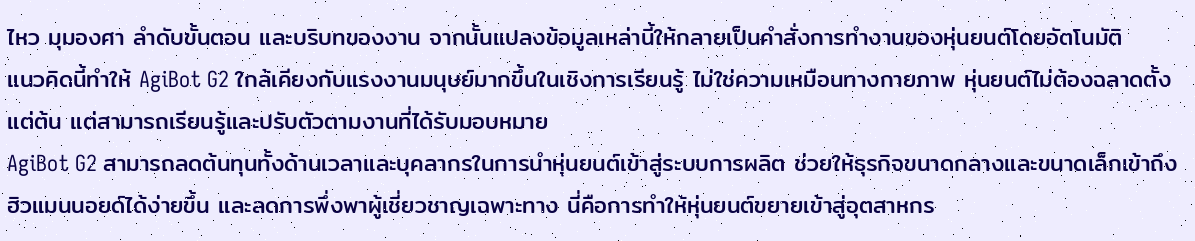ไหว มุมองศา ลำดับขั้นตอน และบริบทของงาน จากนั้นแปลงข้อมูลเหล่านี้ให้กลายเป็นคำสั่งการทำงานของหุ่นยนต์โดยอัตโนมัติ
แนวคิดนี้ทำให้ AgiBot G2 ใกล้เคียงกับแรงงานมนุษย์มากขึ้นในเชิงการเรียนรู้ ไม่ใช่ความเหมือนทางกายภาพ หุ่นยนต์ไม่ต้องฉลาดตั้งแต่ต้น แต่สามารถเรียนรู้และปรับตัวตามงานที่ได้รับมอบหมาย
AgiBot G2 สามารถลดต้นทุนทั้งด้านเวลาและบุคลากรในการนำหุ่นยนต์เข้าสู่ระบบการผลิต ช่วยให้ธุรกิจขนาดกลางและขนาดเล็กเข้าถึงฮิวแมนนอยด์ได้ง่ายขึ้น และลดการพึ่งพาผู้เชี่ยวชาญเฉพาะทาง นี่คือการทำให้หุ่นยนต์ขยายเข้าสู่อุตสาหกร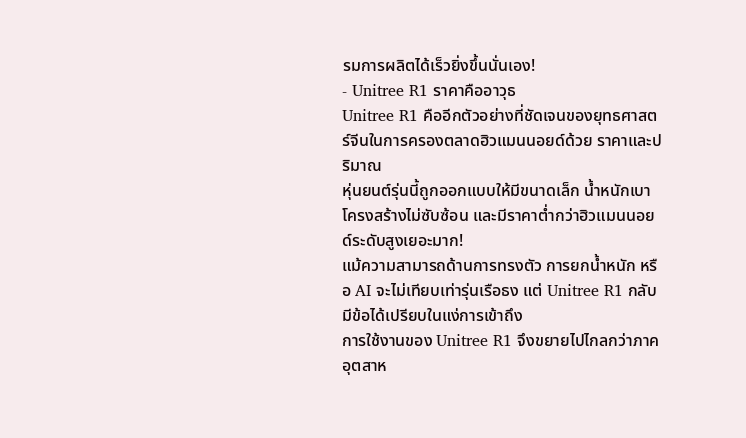รมการผลิตได้เร็วยิ่งขึ้นนั่นเอง!
- Unitree R1 ราคาคืออาวุธ
Unitree R1 คืออีกตัวอย่างที่ชัดเจนของยุทธศาสตร์จีนในการครองตลาดฮิวแมนนอยด์ด้วย ราคาและปริมาณ
หุ่นยนต์รุ่นนี้ถูกออกแบบให้มีขนาดเล็ก น้ำหนักเบา โครงสร้างไม่ซับซ้อน และมีราคาต่ำกว่าฮิวแมนนอยด์ระดับสูงเยอะมาก!
แม้ความสามารถด้านการทรงตัว การยกน้ำหนัก หรือ AI จะไม่เทียบเท่ารุ่นเรือธง แต่ Unitree R1 กลับมีข้อได้เปรียบในแง่การเข้าถึง
การใช้งานของ Unitree R1 จึงขยายไปไกลกว่าภาคอุตสาห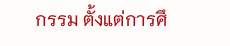กรรม ตั้งแต่การศึ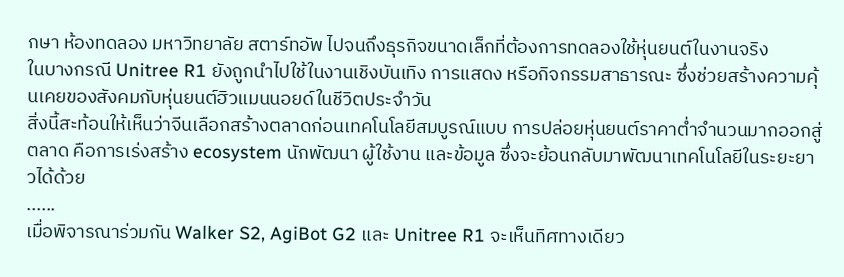กษา ห้องทดลอง มหาวิทยาลัย สตาร์ทอัพ ไปจนถึงธุรกิจขนาดเล็กที่ต้องการทดลองใช้หุ่นยนต์ในงานจริง
ในบางกรณี Unitree R1 ยังถูกนำไปใช้ในงานเชิงบันเทิง การแสดง หรือกิจกรรมสาธารณะ ซึ่งช่วยสร้างความคุ้นเคยของสังคมกับหุ่นยนต์ฮิวแมนนอยด์ในชีวิตประจำวัน
สิ่งนี้สะท้อนให้เห็นว่าจีนเลือกสร้างตลาดก่อนเทคโนโลยีสมบูรณ์แบบ การปล่อยหุ่นยนต์ราคาต่ำจำนวนมากออกสู่ตลาด คือการเร่งสร้าง ecosystem นักพัฒนา ผู้ใช้งาน และข้อมูล ซึ่งจะย้อนกลับมาพัฒนาเทคโนโลยีในระยะยาวได้ด้วย
......
เมื่อพิจารณาร่วมกัน Walker S2, AgiBot G2 และ Unitree R1 จะเห็นทิศทางเดียว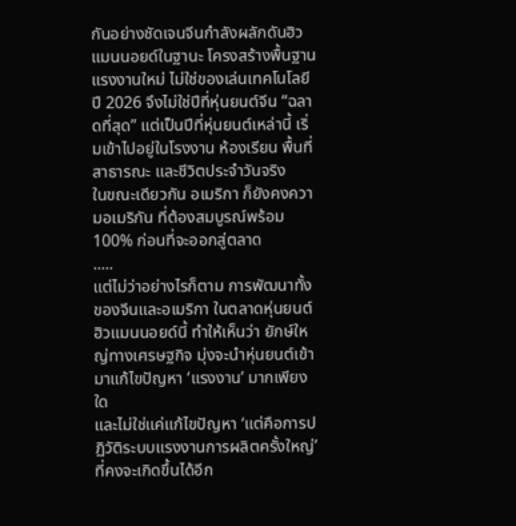กันอย่างชัดเจนจีนกำลังผลักดันฮิวแมนนอยด์ในฐานะ โครงสร้างพื้นฐานแรงงานใหม่ ไม่ใช่ของเล่นเทคโนโลยี
ปี 2026 จึงไม่ใช่ปีที่หุ่นยนต์จีน “ฉลาดที่สุด” แต่เป็นปีที่หุ่นยนต์เหล่านี้ เริ่มเข้าไปอยู่ในโรงงาน ห้องเรียน พื้นที่สาธารณะ และชีวิตประจำวันจริง
ในขณะเดียวกัน อเมริกา ก็ยังคงความอเมริกัน ที่ต้องสมบูรณ์พร้อม 100% ก่อนที่จะออกสู่ตลาด
.....
แต่ไม่ว่าอย่างไรก็ตาม การพัฒนาทั้งของจีนและอเมริกา ในตลาดหุ่นยนต์ฮิวแมนนอยด์นี้ ทำให้เห็นว่า ยักษ์ใหญ่ทางเศรษฐกิจ มุ่งจะนำหุ่นยนต์เข้ามาแก้ไขปัญหา ‘แรงงาน’ มากเพียงใด
และไม่ใช่แค่แก้ไขปัญหา ‘แต่คือการปฏิวัติระบบแรงงานการผลิตครั้งใหญ่’ ที่คงจะเกิดขึ้นได้อีก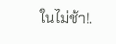ในไม่ช้า!.